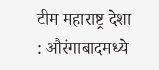टीम महाराष्ट्र देशा : औरंगाबादमध्ये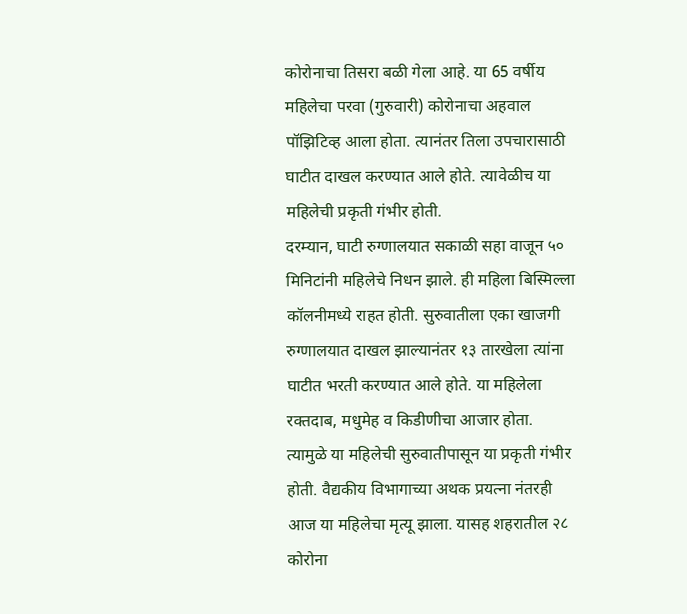कोरोनाचा तिसरा बळी गेला आहे. या 65 वर्षीय महिलेचा परवा (गुरुवारी) कोरोनाचा अहवाल पॉझिटिव्ह आला होता. त्यानंतर तिला उपचारासाठी घाटीत दाखल करण्यात आले होते. त्यावेळीच या महिलेची प्रकृती गंभीर होती.
दरम्यान, घाटी रुग्णालयात सकाळी सहा वाजून ५० मिनिटांनी महिलेचे निधन झाले. ही महिला बिस्मिल्ला कॉलनीमध्ये राहत होती. सुरुवातीला एका खाजगी रुग्णालयात दाखल झाल्यानंतर १३ तारखेला त्यांना घाटीत भरती करण्यात आले होते. या महिलेला रक्तदाब, मधुमेह व किडीणीचा आजार होता.
त्यामुळे या महिलेची सुरुवातीपासून या प्रकृती गंभीर होती. वैद्यकीय विभागाच्या अथक प्रयत्ना नंतरही आज या महिलेचा मृत्यू झाला. यासह शहरातील २८ कोरोना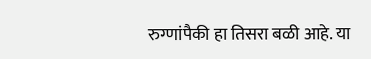रुग्णांपैकी हा तिसरा बळी आहे. या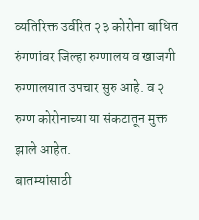व्यतिरिक्त उर्वरित २३ कोरोना बाधित रुंगणांवर जिल्हा रुग्णालय व खाजगी रुग्णालयात उपचार सुरु आहे. व २ रुग्ण कोरोनाच्या या संकटातून मुक्त झाले आहेत.
बातम्यांसाठी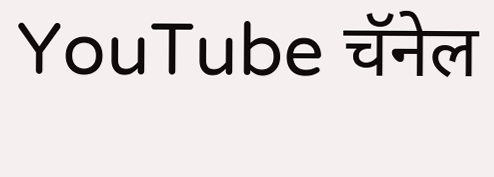YouTube चॅनेल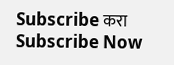Subscribe करा
Subscribe Now